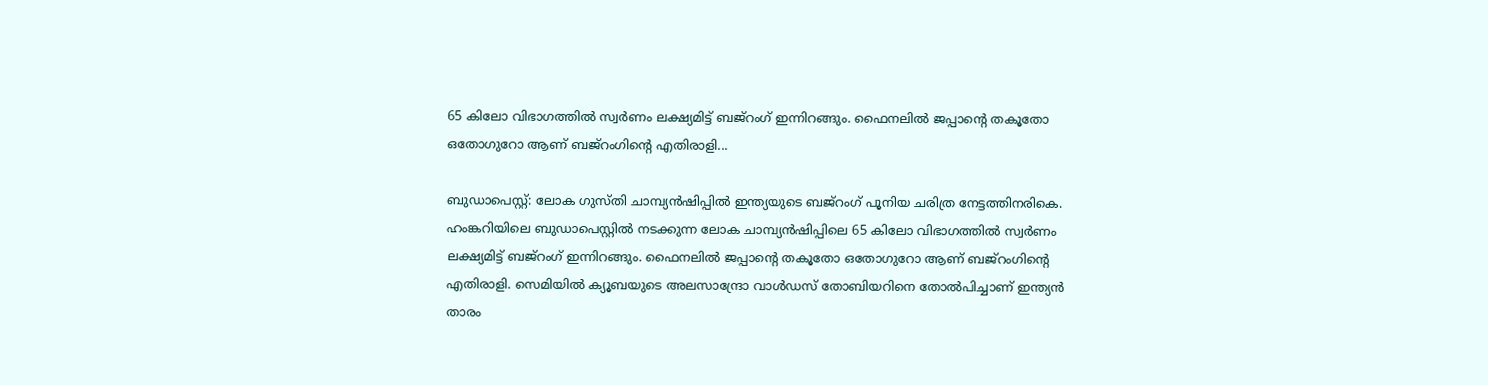65 കിലോ വിഭാഗത്തിൽ സ്വർണം ലക്ഷ്യമിട്ട് ബജ്റംഗ് ഇന്നിറങ്ങും. ഫൈനലിൽ ജപ്പാന്‍റെ തകൂതോ ഒതോഗുറോ ആണ് ബജ്റംഗിന്‍റെ എതിരാളി...

ബുഡാപെസ്റ്റ്: ലോക ഗുസ്തി ചാമ്പ്യൻഷിപ്പിൽ ഇന്ത്യയുടെ ബജ്റംഗ് പൂനിയ ചരിത്ര നേട്ടത്തിനരികെ. ഹംങ്കറിയിലെ ബുഡാപെസ്റ്റിൽ നടക്കുന്ന ലോക ചാമ്പ്യൻഷിപ്പിലെ 65 കിലോ വിഭാഗത്തിൽ സ്വർണം ലക്ഷ്യമിട്ട് ബജ്റംഗ് ഇന്നിറങ്ങും. ഫൈനലിൽ ജപ്പാന്‍റെ തകൂതോ ഒതോഗുറോ ആണ് ബജ്റംഗിന്‍റെ എതിരാളി. സെമിയിൽ ക്യൂബയുടെ അലസാന്ദ്രോ വാൾഡസ് തോബിയറിനെ തോൽപിച്ചാണ് ഇന്ത്യൻ താരം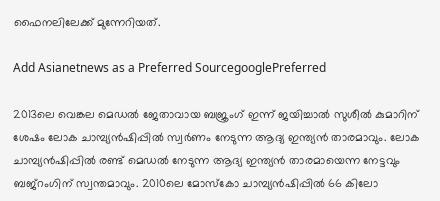ഫൈനലിലേക്ക് മുന്നേറിയത്.

Add Asianetnews as a Preferred SourcegooglePreferred

2013ലെ വെങ്കല മെഡൽ ജേതാവായ ബജ്രംഗ് ഇന്ന് ജയിച്ചാൽ സുശീൽ കുമാറിന് ശേഷം ലോക ചാമ്പ്യൻഷിപ്പിൽ സ്വർണം നേടുന്ന ആദ്യ ഇന്ത്യൻ താരമാവും. ലോക ചാമ്പ്യൻഷിപ്പിൽ രണ്ട് മെഡൽ നേടുന്ന ആദ്യ ഇന്ത്യൻ താരമായെന്ന നേട്ടവും ബജ്റംഗിന് സ്വന്തമാവും. 2010ലെ മോസ്കോ ചാമ്പ്യൻഷിപ്പിൽ 66 കിലോ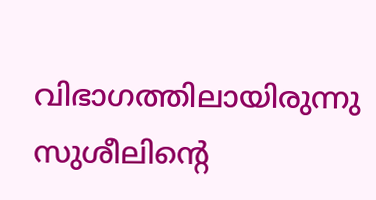വിഭാഗത്തിലായിരുന്നു സുശീലിന്‍റെ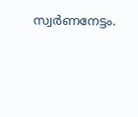സ്വർണനേട്ടം.